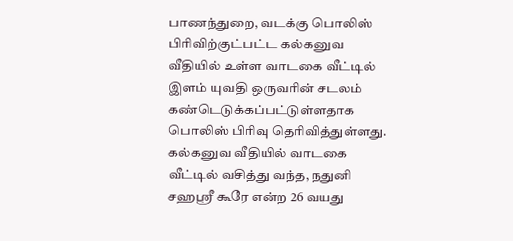பாணந்துறை, வடக்கு பொலிஸ் பிரிவிற்குட்பட்ட கல்கனுவ வீதியில் உள்ள வாடகை வீட்டில் இளம் யுவதி ஒருவரின் சடலம் கண்டெடுக்கப்பட்டுள்ளதாக பொலிஸ் பிரிவு தெரிவித்துள்ளது. கல்கனுவ வீதியில் வாடகை வீட்டில் வசித்து வந்த, நதுனி சஹஸ்ரீ கூரே என்ற 26 வயது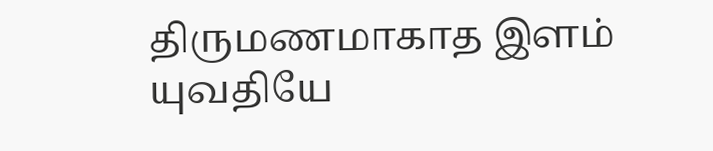திருமணமாகாத இளம் யுவதியே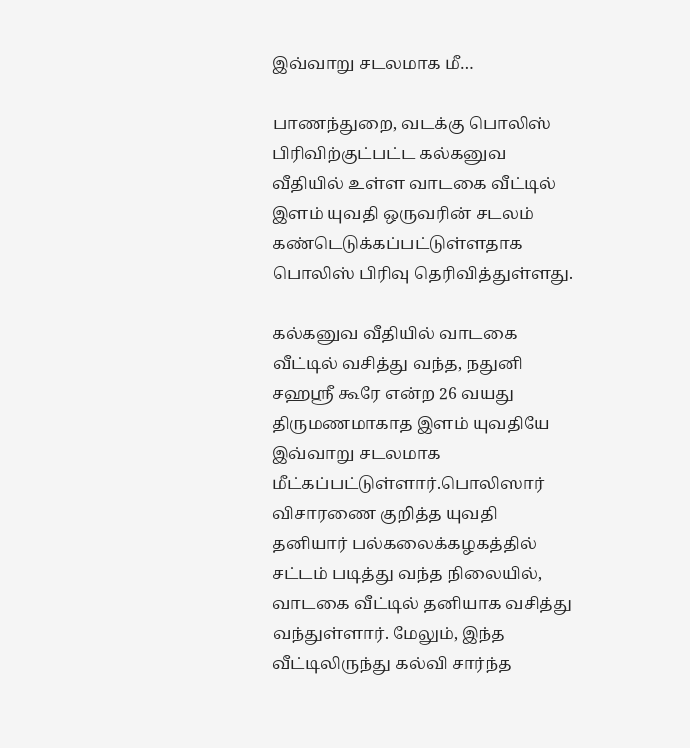இவ்வாறு சடலமாக மீ…

பாணந்துறை, வடக்கு பொலிஸ் பிரிவிற்குட்பட்ட கல்கனுவ வீதியில் உள்ள வாடகை வீட்டில் இளம் யுவதி ஒருவரின் சடலம் கண்டெடுக்கப்பட்டுள்ளதாக பொலிஸ் பிரிவு தெரிவித்துள்ளது.

கல்கனுவ வீதியில் வாடகை வீட்டில் வசித்து வந்த, நதுனி சஹஸ்ரீ கூரே என்ற 26 வயது திருமணமாகாத இளம் யுவதியே இவ்வாறு சடலமாக மீட்கப்பட்டுள்ளார்.பொலிஸார் விசாரணை குறித்த யுவதி தனியார் பல்கலைக்கழகத்தில் சட்டம் படித்து வந்த நிலையில், வாடகை வீட்டில் தனியாக வசித்து வந்துள்ளார். மேலும், இந்த வீட்டிலிருந்து கல்வி சார்ந்த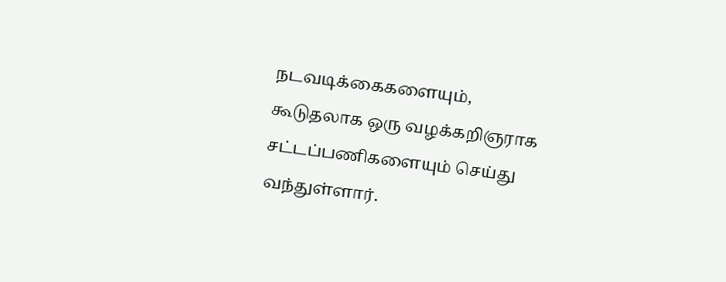நடவடிக்கைகளையும், கூடுதலாக ஒரு வழக்கறிஞராக சட்டப்பணிகளையும் செய்து வந்துள்ளார்.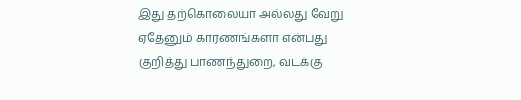இது தற்கொலையா அல்லது வேறு ஏதேனும் காரணங்களா என்பது குறித்து பாணந்துறை, வடக்கு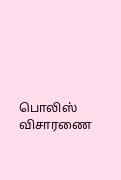பொலிஸ் விசாரணை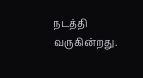நடத்தி வருகின்றது.